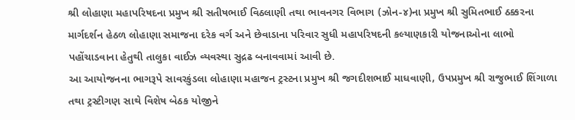શ્રી લોહાણા મહાપરિષદના પ્રમુખ શ્રી સતીષભાઈ વિઠલાણી તથા ભાવનગર વિભાગ (ઝોન-૪)ના પ્રમુખ શ્રી સુમિતભાઈ ઠક્કરના માર્ગદર્શન હેઠળ લોહાણા સમાજના દરેક વર્ગ અને છેવાડાના પરિવાર સુધી મહાપરિષદની કલ્યાણકારી યોજનાઓના લાભો પહોંચાડવાના હેતુથી તાલુકા વાઈઝ વ્યવસ્થા સુદ્રઢ બનાવવામાં આવી છે.
આ આયોજનના ભાગરૂપે સાવરકુંડલા લોહાણા મહાજન ટ્રસ્ટના પ્રમુખ શ્રી જગદીશભાઈ માધવાણી, ઉપપ્રમુખ શ્રી રાજુભાઈ શિંગાળા તથા ટ્રસ્ટીગણ સાથે વિશેષ બેઠક યોજીને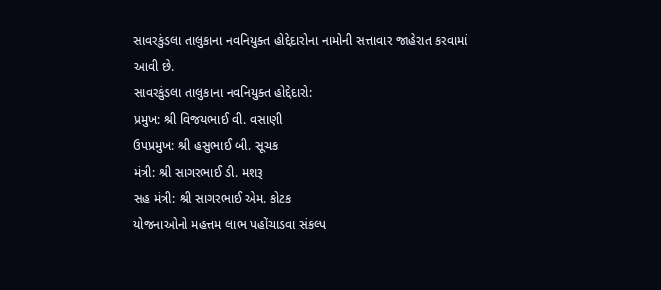સાવરકુંડલા તાલુકાના નવનિયુક્ત હોદ્દેદારોના નામોની સત્તાવાર જાહેરાત કરવામાં આવી છે.
સાવરકુંડલા તાલુકાના નવનિયુક્ત હોદ્દેદારો:
પ્રમુખ: શ્રી વિજયભાઈ વી. વસાણી
ઉપપ્રમુખ: શ્રી હસુભાઈ બી. સૂચક
મંત્રી: શ્રી સાગરભાઈ ડી. મશરૂ
સહ મંત્રી: શ્રી સાગરભાઈ એમ. કોટક
યોજનાઓનો મહત્તમ લાભ પહોંચાડવા સંકલ્પ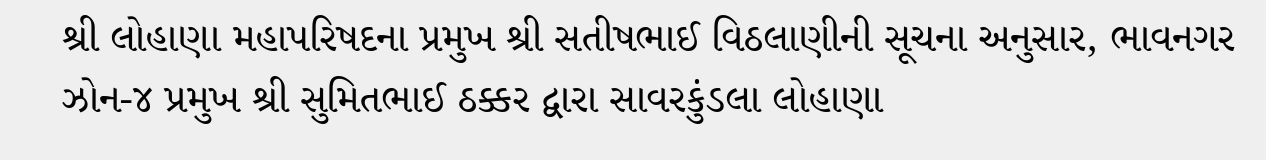શ્રી લોહાણા મહાપરિષદના પ્રમુખ શ્રી સતીષભાઈ વિઠલાણીની સૂચના અનુસાર, ભાવનગર ઝોન-૪ પ્રમુખ શ્રી સુમિતભાઈ ઠક્કર દ્વારા સાવરકુંડલા લોહાણા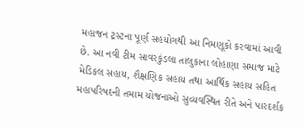મહાજન ટ્રસ્ટના પૂર્ણ સહયોગથી આ નિમણૂકો કરવામાં આવી છે. આ નવી ટીમ સાવરકુંડલા તાલુકાના લોહાણા સમાજ માટે મેડિકલ સહાય, શૈક્ષણિક સહાય તથા આર્થિક સહાય સહિત મહાપરિષદની તમામ યોજનાઓ સુવ્યવસ્થિત રીતે અને પારદર્શક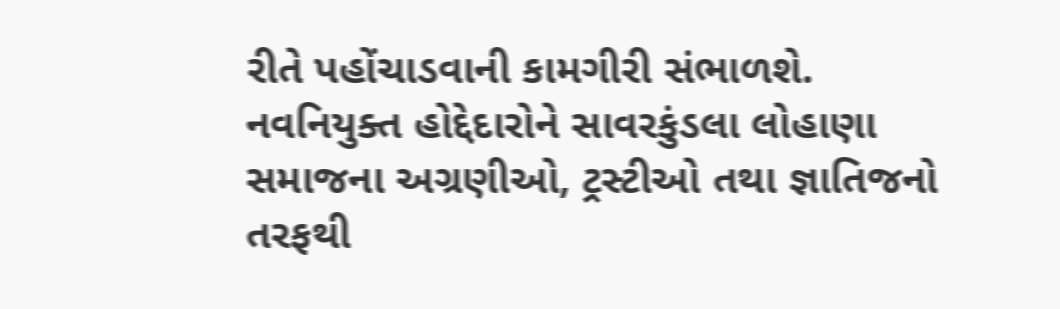રીતે પહોંચાડવાની કામગીરી સંભાળશે.
નવનિયુક્ત હોદ્દેદારોને સાવરકુંડલા લોહાણા સમાજના અગ્રણીઓ, ટ્રસ્ટીઓ તથા જ્ઞાતિજનો તરફથી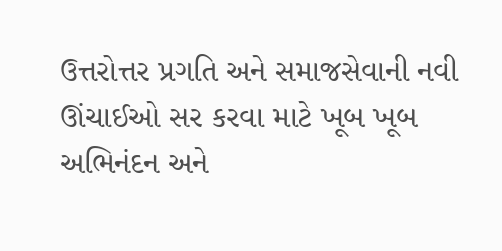ઉત્તરોત્તર પ્રગતિ અને સમાજસેવાની નવી ઊંચાઈઓ સર કરવા માટે ખૂબ ખૂબ અભિનંદન અને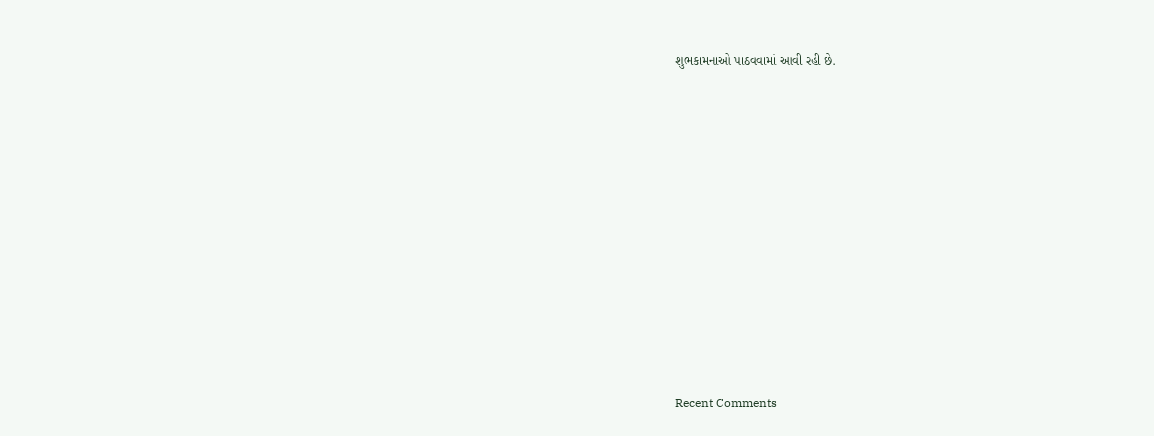શુભકામનાઓ પાઠવવામાં આવી રહી છે.


















Recent Comments